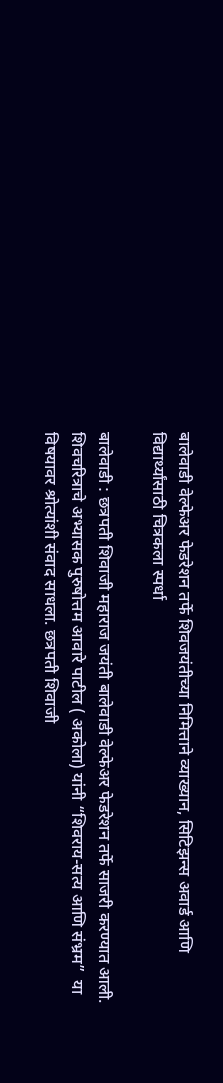बालेवाडी वेल्फेअर फेडरेशन तर्फे शिवजयंतीच्या निमित्ताने व्याख्यान, सिटिझन्स अवार्ड आणि विद्यार्थ्यांसाठी चित्रकला स्पर्धा

बालेवाडी : छत्रपती शिवाजी महाराज जयंती बालेवाडी वेल्फेअर फेडरेशन तर्फे साजरी करण्यात आली. शिवचरित्राचे अभ्यासक पुरुषोत्तम आवारे पाटील ( अकोला) यांनी “शिवराय-सत्य आणि संभ्रम”  या विषयावर श्रोत्यांशी संवाद साधला. छत्रपती शिवाजी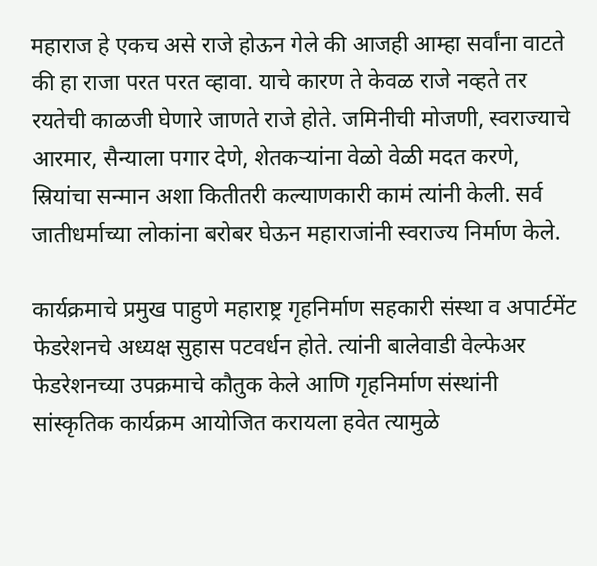महाराज हे एकच असे राजे होऊन गेले की आजही आम्हा सर्वांना वाटते की हा राजा परत परत व्हावा. याचे कारण ते केवळ राजे नव्हते तर रयतेची काळजी घेणारे जाणते राजे होते. जमिनीची मोजणी, स्वराज्याचे आरमार, सैन्याला पगार देणे, शेतकऱ्यांना वेळो वेळी मदत करणे, स्रियांचा सन्मान अशा कितीतरी कल्याणकारी कामं त्यांनी केली. सर्व जातीधर्माच्या लोकांना बरोबर घेऊन महाराजांनी स्वराज्य निर्माण केले.

कार्यक्रमाचे प्रमुख पाहुणे महाराष्ट्र गृहनिर्माण सहकारी संस्था व अपार्टमेंट फेडरेशनचे अध्यक्ष सुहास पटवर्धन होते. त्यांनी बालेवाडी वेल्फेअर फेडरेशनच्या उपक्रमाचे कौतुक केले आणि गृहनिर्माण संस्थांनी सांस्कृतिक कार्यक्रम आयोजित करायला हवेत त्यामुळे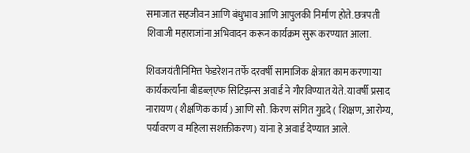समाजात सहजीवन आणि बंधुभाव आणि आपुलकी निर्माण होते. छत्रपती शिवाजी महाराजांना अभिवादन करून कार्यक्रम सुरू करण्यात आला.

शिवजयंतीनिमित्त फेडरेशन तर्फे दरवर्षी सामाजिक क्षेत्रात काम करणाऱ्या कार्यकर्त्यांना बीडब्ल्एफ सिटिझन्स अवार्ड ने गौरविण्यात येते. यावर्षी प्रसाद नारायण ( शैक्षणिक कार्य ) आणि सौ. किरण संगित गुडदे ( शिक्षण, आरोग्य, पर्यावरण व महिला सशक्तीकरण) यांना हे अवार्ड देण्यात आले.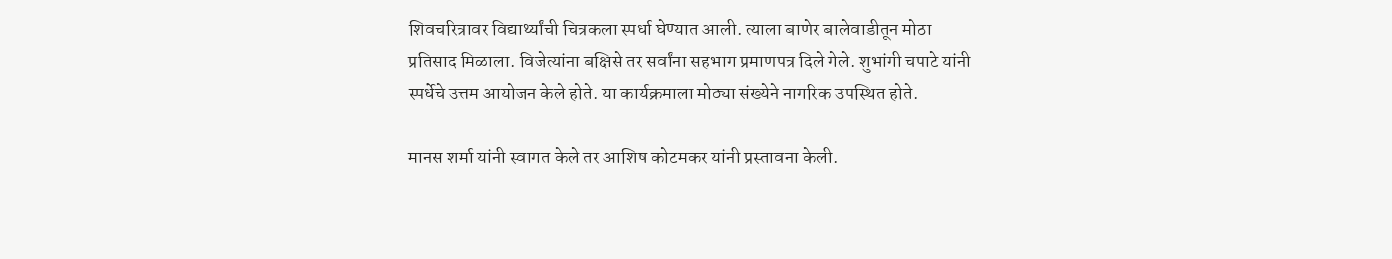शिवचरित्रावर विद्यार्थ्यांची चित्रकला स्पर्धा घेण्यात आली. त्याला बाणेर बालेवाडीतून मोठा प्रतिसाद मिळाला. विजेत्यांना बक्षिसे तर सर्वांना सहभाग प्रमाणपत्र दिले गेले. शुभांगी चपाटे यांनी स्पर्धेचे उत्तम आयोजन केले होते. या कार्यक्रमाला मोठ्या संख्येने नागरिक उपस्थित होते.

मानस शर्मा यांनी स्वागत केले तर आशिष कोटमकर यांनी प्रस्तावना केली.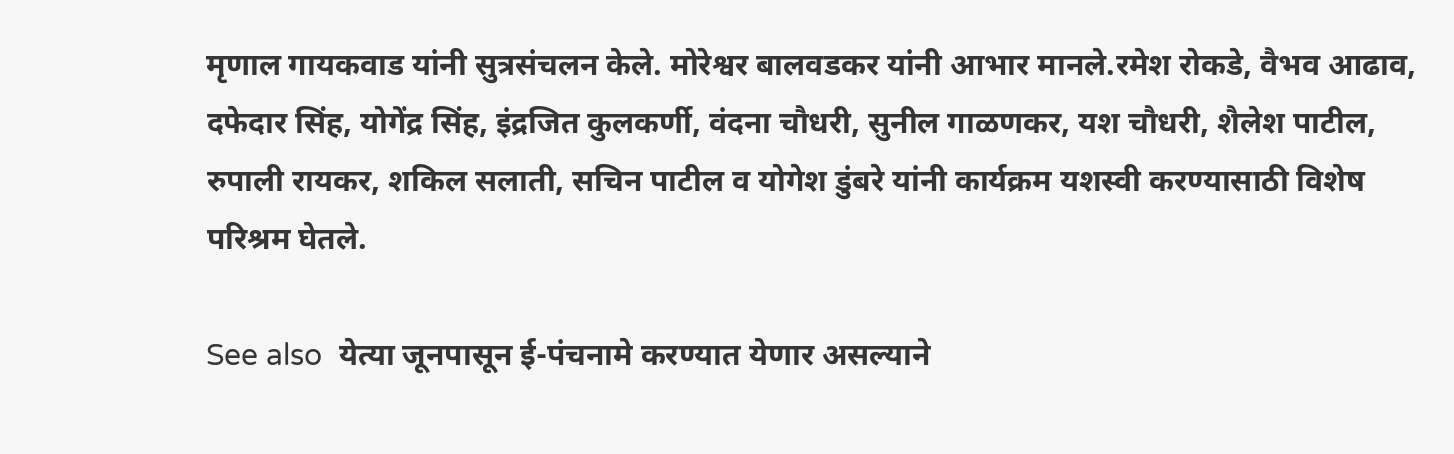मृणाल गायकवाड यांनी सुत्रसंचलन केले. मोरेश्वर बालवडकर यांनी आभार मानले.रमेश रोकडे, वैभव आढाव, दफेदार सिंह, योगेंद्र सिंह, इंद्रजित कुलकर्णी, वंदना चौधरी, सुनील गाळणकर, यश चौधरी, शैलेश पाटील, रुपाली रायकर, शकिल सलाती, सचिन पाटील व योगेश डुंबरे यांनी कार्यक्रम यशस्वी करण्यासाठी विशेष परिश्रम घेतले.

See also  येत्या जूनपासून ई-पंचनामे करण्यात येणार असल्याने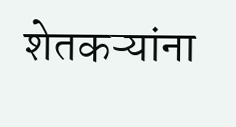शेतकऱ्यांना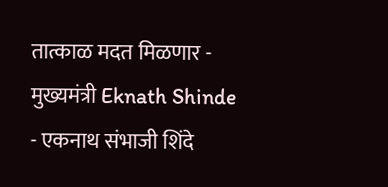तात्काळ मदत मिळणार - मुख्यमंत्री Eknath Shinde - एकनाथ संभाजी शिंदे